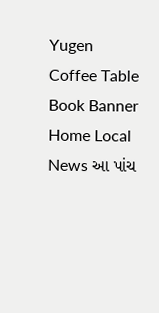Yugen Coffee Table Book Banner
Home Local News આ પાંચ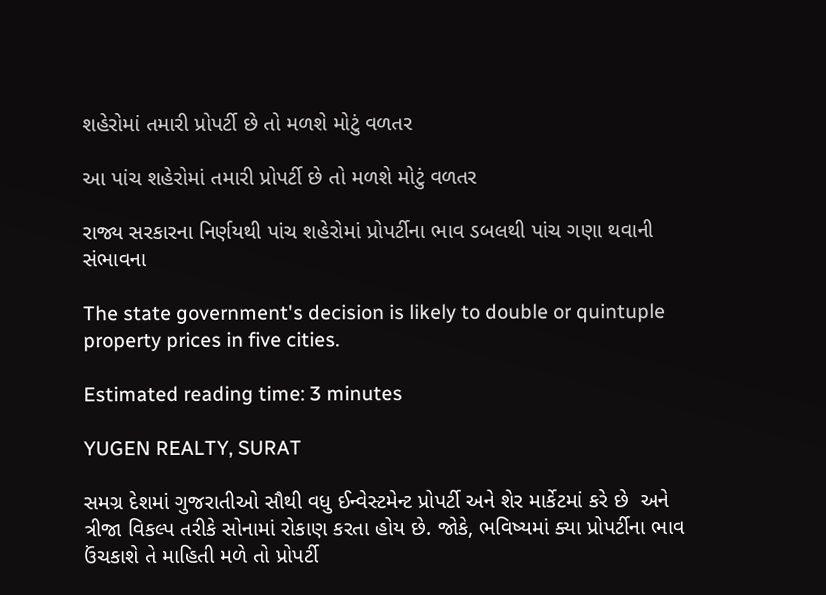શહેરોમાં તમારી પ્રોપર્ટી છે તો મળશે મોટું વળતર

આ પાંચ શહેરોમાં તમારી પ્રોપર્ટી છે તો મળશે મોટું વળતર

રાજ્ય સરકારના નિર્ણયથી પાંચ શહેરોમાં પ્રોપર્ટીના ભાવ ડબલથી પાંચ ગણા થવાની સંભાવના

The state government's decision is likely to double or quintuple property prices in five cities.

Estimated reading time: 3 minutes

YUGEN REALTY, SURAT

સમગ્ર દેશમાં ગુજરાતીઓ સૌથી વધુ ઈન્વેસ્ટમેન્ટ પ્રોપર્ટી અને શેર માર્કેટમાં કરે છે  અને ત્રીજા વિકલ્પ તરીકે સોનામાં રોકાણ કરતા હોય છે. જોકે, ભવિષ્યમાં ક્યા પ્રોપર્ટીના ભાવ ઉંચકાશે તે માહિતી મળે તો પ્રોપર્ટી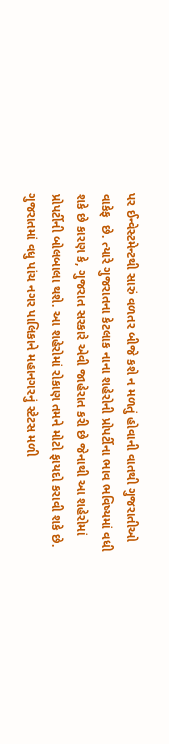પર ઈન્વેસ્ટમેન્ટથી સારું વળતર બીજે કશે ન મળતું હોવાની વાતથી ગુજરાતીઓ વાકેફ  છે. ત્યારે ગુજરાતના કેટલાક નાના શહેરોની પ્રોપર્ટીના ભાવ ભવિષ્યમાં વધી શકે છે કારણ કે, ગુજરાત સરકારે એવી જાહેરાત કરી છે જેનાથી આ શહેરોમાં પ્રોપર્ટીની બોલબાલા થશે. આ શહેરોમાં રોકાણ તમને મોટો ફાયદો કરાવી શકે છે. ગુજરાતમાં વધુ પાંચ નગર પાલિકાને મહાનગરનું સ્ટેટસ મળી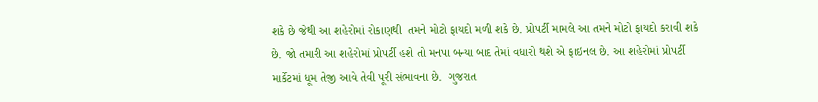શકે છે જેથી આ શહેરોમાં રોકાણથી  તમને મોટો ફાયદો મળી શકે છે. પ્રોપર્ટી મામલે આ તમને મોટો ફાયદો કરાવી શકે છે. જો તમારી આ શહેરોમાં પ્રોપર્ટી હશે તો મનપા બન્યા બાદ તેમાં વધારો થશે એ ફાઇનલ છે. આ શહેરોમાં પ્રોપર્ટી માર્કેટમાં ધૂમ તેજી આવે તેવી પૂરી સંભાવના છે.  ગુજરાત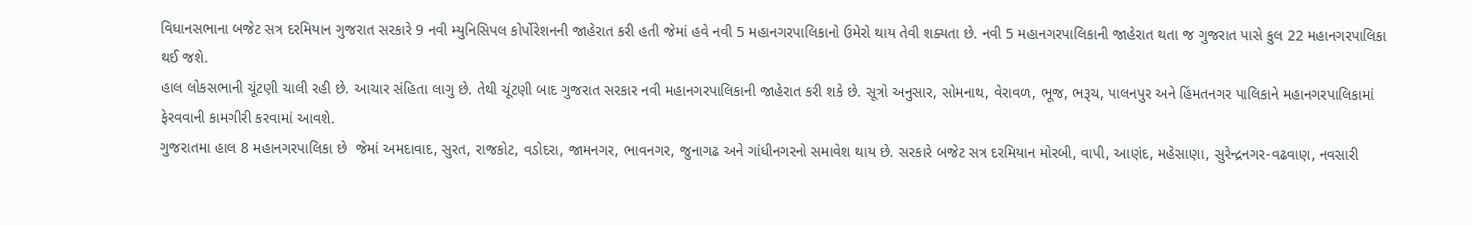વિધાનસભાના બજેટ સત્ર દરમિયાન ગુજરાત સરકારે 9 નવી મ્યુનિસિપલ કોર્પોરેશનની જાહેરાત કરી હતી જેમાં હવે નવી 5 મહાનગરપાલિકાનો ઉમેરો થાય તેવી શક્યતા છે. નવી 5 મહાનગરપાલિકાની જાહેરાત થતા જ ગુજરાત પાસે કુલ 22 મહાનગરપાલિકા થઈ જશે.
હાલ લોકસભાની ચૂંટણી ચાલી રહી છે. આચાર સંહિતા લાગુ છે. તેથી ચૂંટણી બાદ ગુજરાત સરકાર નવી મહાનગરપાલિકાની જાહેરાત કરી શકે છે. સૂત્રો અનુસાર, સોમનાથ, વેરાવળ, ભૂજ, ભરૂચ, પાલનપુર અને હિંમતનગર પાલિકાને મહાનગરપાલિકામાં ફેરવવાની કામગીરી કરવામાં આવશે.
ગુજરાતમા હાલ 8 મહાનગરપાલિકા છે  જેમાં અમદાવાદ, સુરત, રાજકોટ, વડોદરા, જામનગર, ભાવનગર, જુનાગઢ અને ગાંધીનગરનો સમાવેશ થાય છે. સરકારે બજેટ સત્ર દરમિયાન મોરબી, વાપી, આણંદ, મહેસાણા, સુરેન્દ્રનગર-વઢવાણ, નવસારી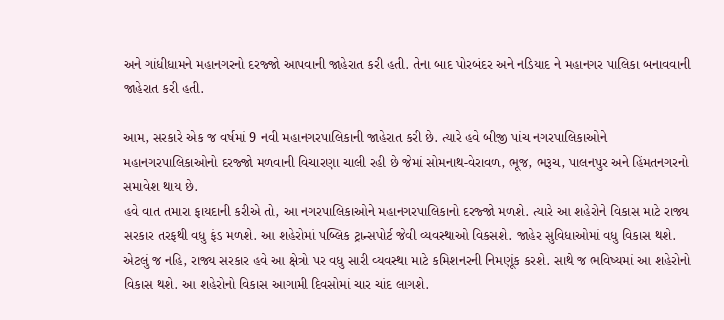અને ગાંધીધામને મહાનગરનો દરજ્જો આપવાની જાહેરાત કરી હતી. તેના બાદ પોરબંદર અને નડિયાદ ને મહાનગર પાલિકા બનાવવાની જાહેરાત કરી હતી.

આમ, સરકારે એક જ વર્ષમાં 9 નવી મહાનગરપાલિકાની જાહેરાત કરી છે. ત્યારે હવે બીજી પાંચ નગરપાલિકાઓને મહાનગરપાલિકાઓનો દરજ્જો મળવાની વિચારણા ચાલી રહી છે જેમાં સોમનાથ-વેરાવળ, ભૂજ, ભરૂચ, પાલનપુર અને હિંમતનગરનો સમાવેશ થાય છે.
હવે વાત તમારા ફાયદાની કરીએ તો, આ નગરપાલિકાઓને મહાનગરપાલિકાનો દરજ્જો મળશે. ત્યારે આ શહેરોને વિકાસ માટે રાજ્ય સરકાર તરફથી વધુ ફંડ મળશે. આ શહેરોમાં પબ્લિક ટ્રાન્સપોર્ટ જેવી વ્યવસ્થાઓ વિકસશે. જાહેર સુવિધાઓમાં વધુ વિકાસ થશે. એટલું જ નહિ, રાજ્ય સરકાર હવે આ ક્ષેત્રો પર વધુ સારી વ્યવસ્થા માટે કમિશનરની નિમણૂંક કરશે. સાથે જ ભવિષ્યમાં આ શહેરોનો વિકાસ થશે. આ શહેરોનો વિકાસ આગામી દિવસોમાં ચાર ચાંદ લાગશે.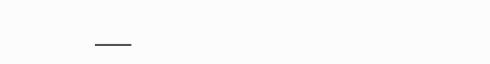___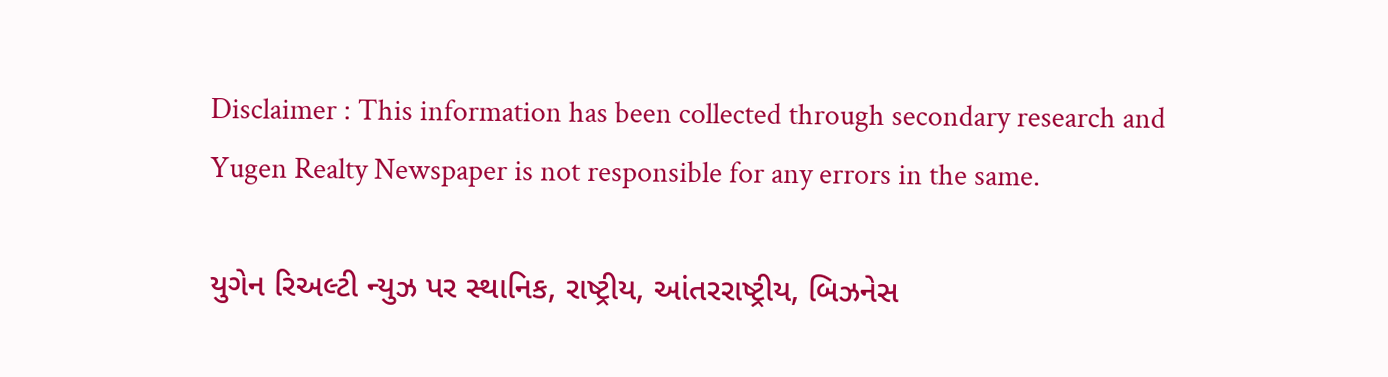Disclaimer : This information has been collected through secondary research and Yugen Realty Newspaper is not responsible for any errors in the same.

યુગેન રિઅલ્ટી ન્યુઝ પર સ્થાનિક, રાષ્ટ્રીય, આંતરરાષ્ટ્રીય, બિઝનેસ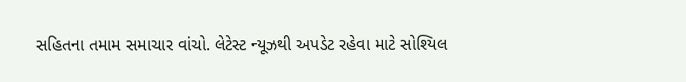સહિતના તમામ સમાચાર વાંચો. લેટેસ્ટ ન્યૂઝથી અપડેટ રહેવા માટે સોશ્યિલ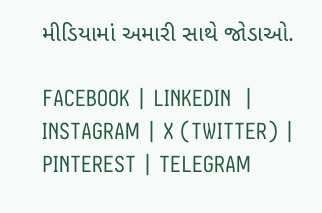મીડિયામાં અમારી સાથે જોડાઓ.

FACEBOOK | LINKEDIN  | INSTAGRAM | X (TWITTER) | PINTEREST | TELEGRAM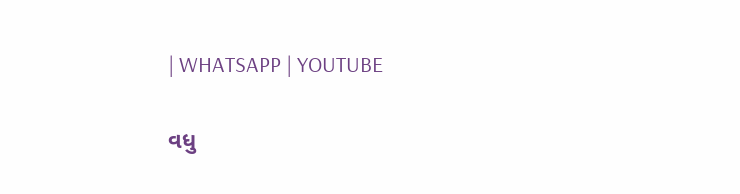| WHATSAPP | YOUTUBE

વધુ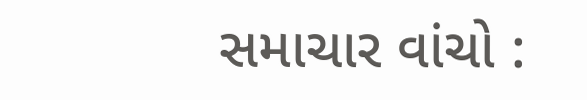સમાચાર વાંચો :